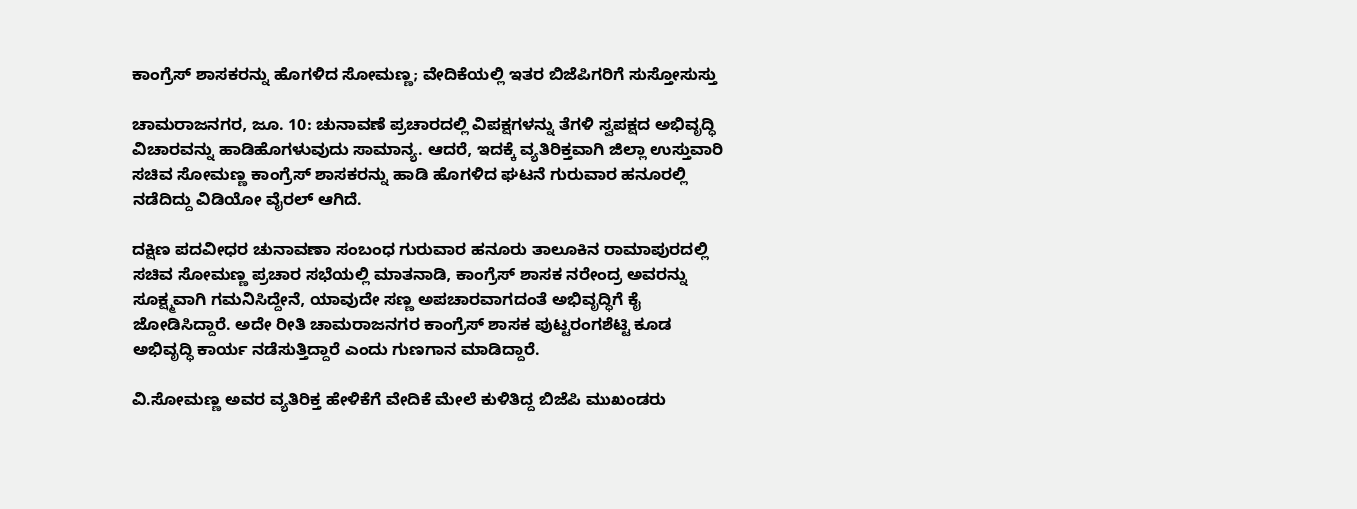ಕಾಂಗ್ರೆಸ್ ಶಾಸಕರನ್ನು ಹೊಗಳಿದ ಸೋಮಣ್ಣ; ವೇದಿಕೆಯಲ್ಲಿ ಇತರ ಬಿಜೆಪಿಗರಿಗೆ ಸುಸ್ತೋಸುಸ್ತು

ಚಾಮರಾಜನಗರ, ಜೂ. 10: ಚುನಾವಣೆ ಪ್ರಚಾರದಲ್ಲಿ ವಿಪಕ್ಷಗಳನ್ನು ತೆಗಳಿ ಸ್ವಪಕ್ಷದ ಅಭಿವೃದ್ಧಿ ವಿಚಾರವನ್ನು ಹಾಡಿಹೊಗಳುವುದು ಸಾಮಾನ್ಯ. ಆದರೆ, ಇದಕ್ಕೆ ವ್ಯತಿರಿಕ್ತವಾಗಿ ಜಿಲ್ಲಾ ಉಸ್ತುವಾರಿ ಸಚಿವ ಸೋಮಣ್ಣ ಕಾಂಗ್ರೆಸ್ ಶಾಸಕರನ್ನು ಹಾಡಿ ಹೊಗಳಿದ ಘಟನೆ ಗುರುವಾರ ಹನೂರಲ್ಲಿ ನಡೆದಿದ್ದು ವಿಡಿಯೋ ವೈರಲ್ ಆಗಿದೆ.

ದಕ್ಷಿಣ ಪದವೀಧರ ಚುನಾವಣಾ ಸಂಬಂಧ ಗುರುವಾರ ಹನೂರು ತಾಲೂಕಿನ ರಾಮಾಪುರದಲ್ಲಿ ಸಚಿವ ಸೋಮಣ್ಣ ಪ್ರಚಾರ ಸಭೆಯಲ್ಲಿ ಮಾತನಾಡಿ, ಕಾಂಗ್ರೆಸ್ ಶಾಸಕ ನರೇಂದ್ರ ಅವರನ್ನು ಸೂಕ್ಷ್ಮವಾಗಿ ಗಮನಿಸಿದ್ದೇನೆ, ಯಾವುದೇ ಸಣ್ಣ ಅಪಚಾರವಾಗದಂತೆ ಅಭಿವೃದ್ಧಿಗೆ ಕೈ ಜೋಡಿಸಿದ್ದಾರೆ. ಅದೇ ರೀತಿ ಚಾಮರಾಜನಗರ ಕಾಂಗ್ರೆಸ್ ಶಾಸಕ ಪುಟ್ಟರಂಗಶೆಟ್ಟಿ ಕೂಡ ಅಭಿವೃದ್ಧಿ ಕಾರ್ಯ ನಡೆಸುತ್ತಿದ್ದಾರೆ ಎಂದು ಗುಣಗಾನ ಮಾಡಿದ್ದಾರೆ.

ವಿ.ಸೋಮಣ್ಣ ಅವರ ವ್ಯತಿರಿಕ್ತ ಹೇಳಿಕೆಗೆ ವೇದಿಕೆ ಮೇಲೆ ಕುಳಿತಿದ್ದ ಬಿಜೆಪಿ ಮುಖಂಡರು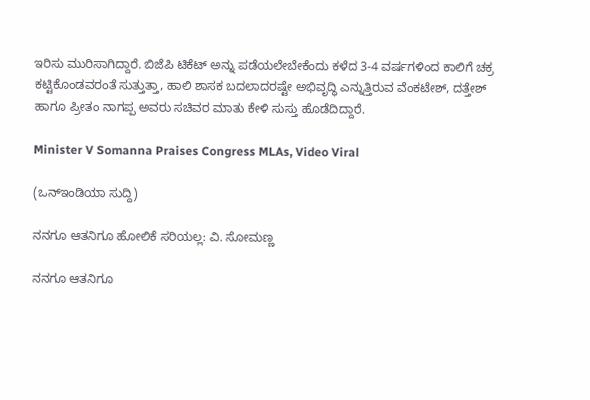ಇರಿಸು ಮುರಿಸಾಗಿದ್ದಾರೆ. ಬಿಜೆಪಿ ಟಿಕೆಟ್ ಅನ್ನು ಪಡೆಯಲೇಬೇಕೆಂದು ಕಳೆದ 3-4 ವರ್ಷಗಳಿಂದ ಕಾಲಿಗೆ ಚಕ್ರ ಕಟ್ಟಿಕೊಂಡವರಂತೆ ಸುತ್ತುತ್ತಾ, ಹಾಲಿ ಶಾಸಕ ಬದಲಾದರಷ್ಟೇ ಅಭಿವೃದ್ಧಿ ಎನ್ನುತ್ತಿರುವ ವೆಂಕಟೇಶ್, ದತ್ತೇಶ್ ಹಾಗೂ ಪ್ರೀತಂ ನಾಗಪ್ಪ‌ ಅವರು ಸಚಿವರ ಮಾತು ಕೇಳಿ ಸುಸ್ತು ಹೊಡೆದಿದ್ದಾರೆ.

Minister V Somanna Praises Congress MLAs, Video Viral

(ಒನ್ಇಂಡಿಯಾ ಸುದ್ದಿ)

ನನಗೂ ಆತನಿಗೂ ಹೋಲಿಕೆ ಸರಿಯಲ್ಲ: ವಿ. ಸೋಮಣ್ಣ

ನನಗೂ ಆತನಿಗೂ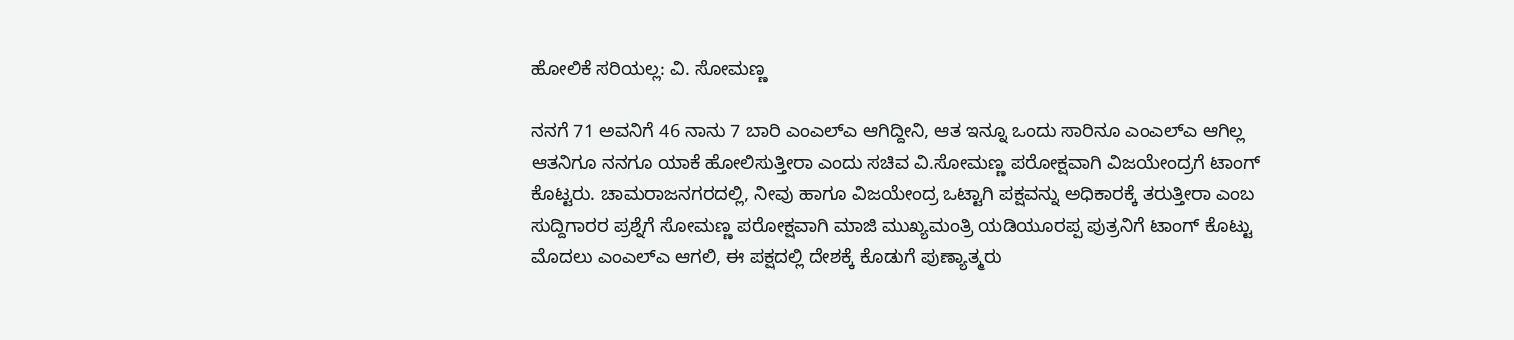ಹೋಲಿಕೆ ಸರಿಯಲ್ಲ: ವಿ. ಸೋಮಣ್ಣ

ನನಗೆ 71 ಅವನಿಗೆ 46 ನಾನು 7 ಬಾರಿ ಎಂಎಲ್ಎ ಆಗಿದ್ದೀನಿ, ಆತ ಇನ್ನೂ ಒಂದು ಸಾರಿನೂ ಎಂಎಲ್ಎ ಆಗಿಲ್ಲ ಆತನಿಗೂ ನನಗೂ ಯಾಕೆ ಹೋಲಿಸುತ್ತೀರಾ ಎಂದು ಸಚಿವ ವಿ‌.ಸೋಮಣ್ಣ ಪರೋಕ್ಷವಾಗಿ ವಿಜಯೇಂದ್ರಗೆ ಟಾಂಗ್ ಕೊಟ್ಟರು. ಚಾಮರಾಜನಗರದಲ್ಲಿ, ನೀವು ಹಾಗೂ ವಿಜಯೇಂದ್ರ ಒಟ್ಟಾಗಿ ಪಕ್ಷವನ್ನು ಅಧಿಕಾರಕ್ಕೆ ತರುತ್ತೀರಾ ಎಂಬ ಸುದ್ದಿಗಾರರ ಪ್ರಶ್ನೆಗೆ ಸೋಮಣ್ಣ ಪರೋಕ್ಷವಾಗಿ ಮಾಜಿ ಮುಖ್ಯಮಂತ್ರಿ ಯಡಿಯೂರಪ್ಪ ಪುತ್ರನಿಗೆ ಟಾಂಗ್ ಕೊಟ್ಟು ಮೊದಲು ಎಂಎಲ್ಎ ಆಗಲಿ, ಈ ಪಕ್ಷದಲ್ಲಿ ದೇಶಕ್ಕೆ ಕೊಡುಗೆ ಪುಣ್ಯಾತ್ಮರು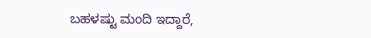ಬಹಳಷ್ಟು ಮಂದಿ ಇದ್ದಾರೆ,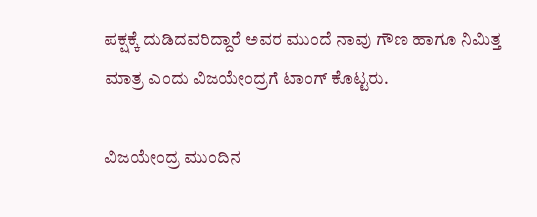ಪಕ್ಷಕ್ಕೆ ದುಡಿದವರಿದ್ದಾರೆ ಅವರ ಮುಂದೆ ನಾವು ಗೌಣ ಹಾಗೂ ನಿಮಿತ್ತ ಮಾತ್ರ ಎಂದು ವಿಜಯೇಂದ್ರಗೆ ಟಾಂಗ್ ಕೊಟ್ಟರು.

ವಿಜಯೇಂದ್ರ ಮುಂದಿನ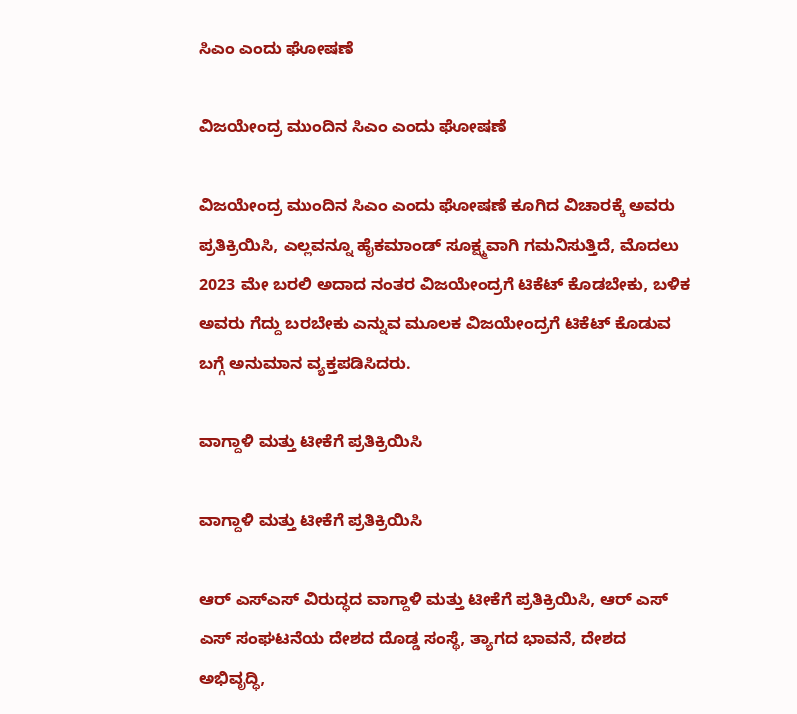ಸಿಎಂ ಎಂದು ಘೋಷಣೆ

ವಿಜಯೇಂದ್ರ ಮುಂದಿನ ಸಿಎಂ ಎಂದು ಘೋಷಣೆ

ವಿಜಯೇಂದ್ರ ಮುಂದಿನ ಸಿಎಂ ಎಂದು ಘೋಷಣೆ ಕೂಗಿದ ವಿಚಾರಕ್ಕೆ ಅವರು ಪ್ರತಿಕ್ರಿಯಿಸಿ, ಎಲ್ಲವನ್ನೂ ಹೈಕಮಾಂಡ್ ಸೂಕ್ಷ್ಮವಾಗಿ ಗಮನಿಸುತ್ತಿದೆ, ಮೊದಲು 2023 ಮೇ ಬರಲಿ ಅದಾದ ನಂತರ ವಿಜಯೇಂದ್ರಗೆ ಟಿಕೆಟ್ ಕೊಡಬೇಕು, ಬಳಿಕ ಅವರು ಗೆದ್ದು ಬರಬೇಕು ಎನ್ನುವ ಮೂಲಕ ವಿಜಯೇಂದ್ರಗೆ ಟಿಕೆಟ್ ಕೊಡುವ ಬಗ್ಗೆ ಅನುಮಾನ ವ್ಯಕ್ತಪಡಿಸಿದರು.

ವಾಗ್ದಾಳಿ ಮತ್ತು ಟೀಕೆಗೆ ಪ್ರತಿಕ್ರಿಯಿಸಿ

ವಾಗ್ದಾಳಿ ಮತ್ತು ಟೀಕೆಗೆ ಪ್ರತಿಕ್ರಿಯಿಸಿ

ಆರ್ ಎಸ್ಎಸ್ ವಿರುದ್ಧದ ವಾಗ್ದಾಳಿ ಮತ್ತು ಟೀಕೆಗೆ ಪ್ರತಿಕ್ರಿಯಿಸಿ, ಆರ್ ಎಸ್ ಎಸ್ ಸಂಘಟನೆಯ ದೇಶದ ದೊಡ್ಡ ಸಂಸ್ಥೆ, ತ್ಯಾಗದ ಭಾವನೆ, ದೇಶದ ಅಭಿವೃದ್ಧಿ,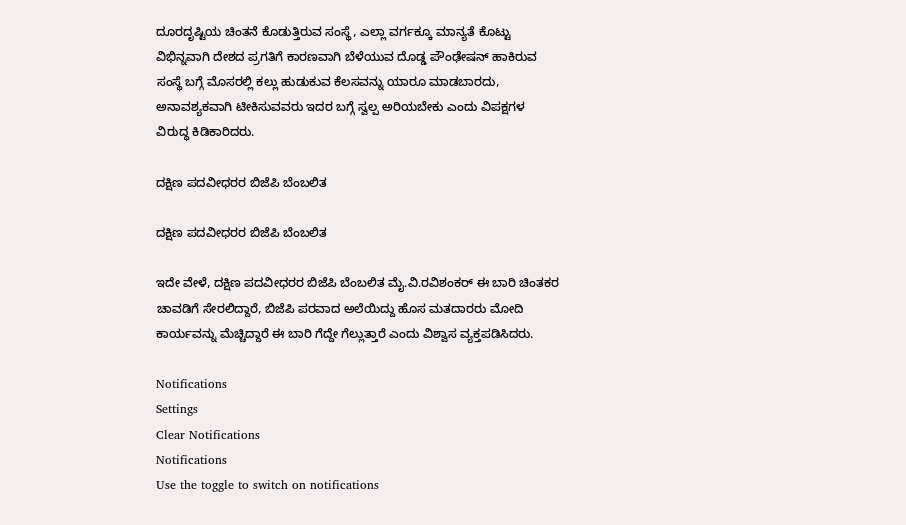ದೂರದೃಷ್ಟಿಯ ಚಿಂತನೆ ಕೊಡುತ್ತಿರುವ ಸಂಸ್ಥೆ, ಎಲ್ಲಾ ವರ್ಗಕ್ಕೂ ಮಾನ್ಯತೆ ಕೊಟ್ಟು ವಿಭಿನ್ನವಾಗಿ ದೇಶದ ಪ್ರಗತಿಗೆ ಕಾರಣವಾಗಿ ಬೆಳೆಯುವ ದೊಡ್ಡ ಪೌಂಢೇಷನ್ ಹಾಕಿರುವ ಸಂಸ್ಥೆ ಬಗ್ಗೆ ಮೊಸರಲ್ಲಿ ಕಲ್ಲು ಹುಡುಕುವ ಕೆಲಸವನ್ನು ಯಾರೂ ಮಾಡಬಾರದು, ಅನಾವಶ್ಯಕವಾಗಿ ಟೀಕಿಸುವವರು ಇದರ ಬಗ್ಗೆ ಸ್ವಲ್ಪ ಅರಿಯಬೇಕು ಎಂದು ವಿಪಕ್ಷಗಳ ವಿರುದ್ಧ ಕಿಡಿಕಾರಿದರು.

ದಕ್ಷಿಣ ಪದವೀಧರರ ಬಿಜೆಪಿ ಬೆಂಬಲಿತ

ದಕ್ಷಿಣ ಪದವೀಧರರ ಬಿಜೆಪಿ ಬೆಂಬಲಿತ

ಇದೇ ವೇಳೆ, ದಕ್ಷಿಣ ಪದವೀಧರರ ಬಿಜೆಪಿ ಬೆಂಬಲಿತ ಮೈ.ವಿ.ರವಿಶಂಕರ್ ಈ ಬಾರಿ ಚಿಂತಕರ ಚಾವಡಿಗೆ ಸೇರಲಿದ್ದಾರೆ, ಬಿಜೆಪಿ ಪರವಾದ ಅಲೆಯಿದ್ದು ಹೊಸ ಮತದಾರರು ಮೋದಿ ಕಾರ್ಯವನ್ನು ಮೆಚ್ಚಿದ್ದಾರೆ ಈ ಬಾರಿ ಗೆದ್ದೇ ಗೆಲ್ಲುತ್ತಾರೆ ಎಂದು ವಿಶ್ವಾಸ ವ್ಯಕ್ತಪಡಿಸಿದರು.

Notifications
Settings
Clear Notifications
Notifications
Use the toggle to switch on notifications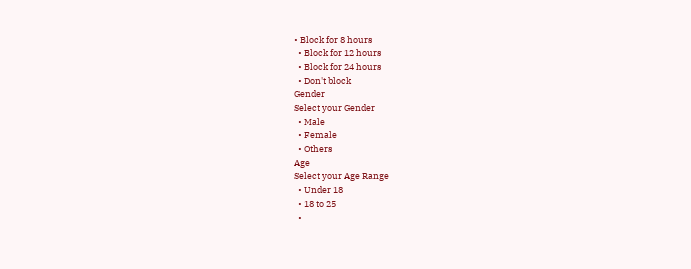• Block for 8 hours
  • Block for 12 hours
  • Block for 24 hours
  • Don't block
Gender
Select your Gender
  • Male
  • Female
  • Others
Age
Select your Age Range
  • Under 18
  • 18 to 25
  •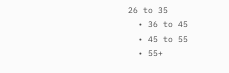26 to 35
  • 36 to 45
  • 45 to 55
  • 55+